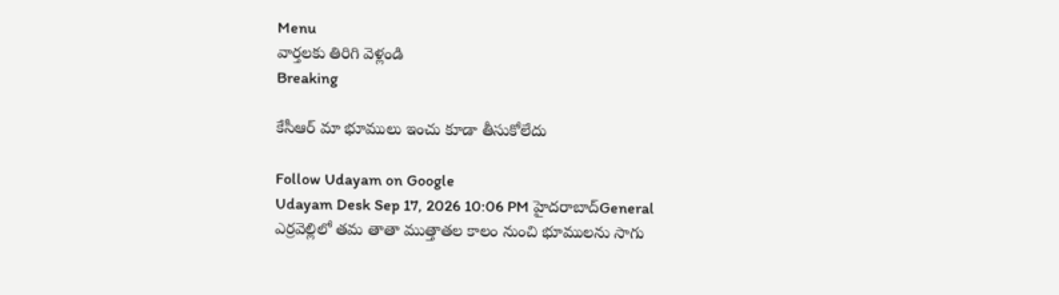Menu
వార్తలకు తిరిగి వెళ్లండి
Breaking

కేసీఆర్ మా భూములు ఇంచు కూడా తీసుకోలేదు

Follow Udayam on Google
Udayam Desk Sep 17, 2026 10:06 PM హైదరాబాద్General
ఎర్రవెల్లిలో తమ తాతా ముత్తాతల కాలం నుంచి భూములను సాగు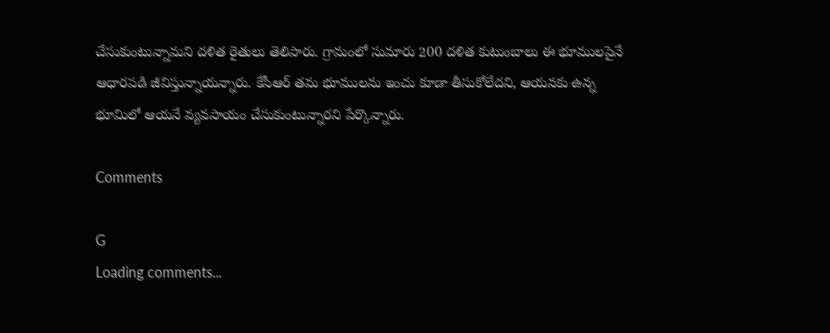చేసుకుంటున్నామని దళిత రైతులు తెలిపారు. గ్రామంలో సుమారు 200 దళిత కుటుంబాలు ఈ భూములపైనే ఆధారపడి జీవిస్తున్నాయన్నారు. కేసీఆర్ తమ భూములను ఇంచు కూడా తీసుకోలేదని, ఆయనకు ఉన్న భూమిలో ఆయనే వ్యవసాయం చేసుకుంటున్నారని పేర్కొన్నారు.

Comments

G
Loading comments...